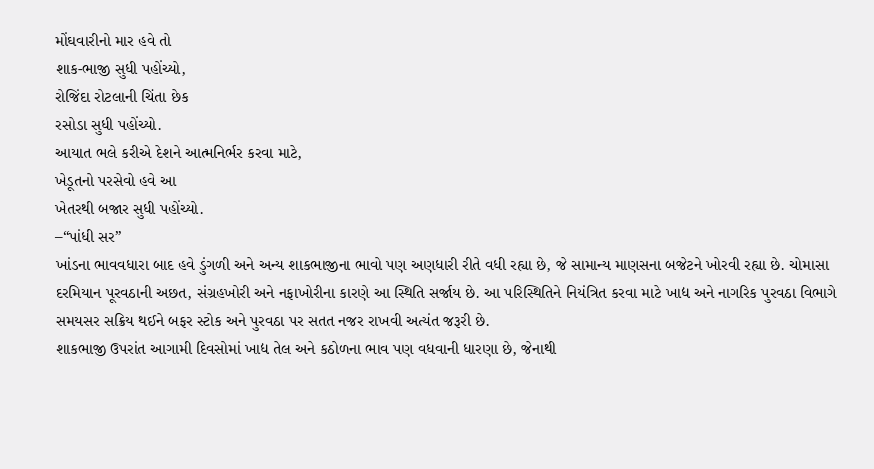મોંઘવારીનો માર હવે તો
શાક-ભાજી સુધી પહોંચ્યો,
રોજિંદા રોટલાની ચિંતા છેક
રસોડા સુધી પહોંચ્યો.
આયાત ભલે કરીએ દેશને આત્મનિર્ભર કરવા માટે,
ખેડૂતનો પરસેવો હવે આ
ખેતરથી બજાર સુધી પહોંચ્યો.
–“પાંધી સર”
ખાંડના ભાવવધારા બાદ હવે ડુંગળી અને અન્ય શાકભાજીના ભાવો પણ અણધારી રીતે વધી રહ્યા છે, જે સામાન્ય માણસના બજેટને ખોરવી રહ્યા છે. ચોમાસા દરમિયાન પૂરવઠાની અછત, સંગ્રહખોરી અને નફાખોરીના કારણે આ સ્થિતિ સર્જાય છે. આ પરિસ્થિતિને નિયંત્રિત કરવા માટે ખાદ્ય અને નાગરિક પુરવઠા વિભાગે સમયસર સક્રિય થઈને બફર સ્ટોક અને પુરવઠા પર સતત નજર રાખવી અત્યંત જરૂરી છે.
શાકભાજી ઉપરાંત આગામી દિવસોમાં ખાદ્ય તેલ અને કઠોળના ભાવ પણ વધવાની ધારણા છે, જેનાથી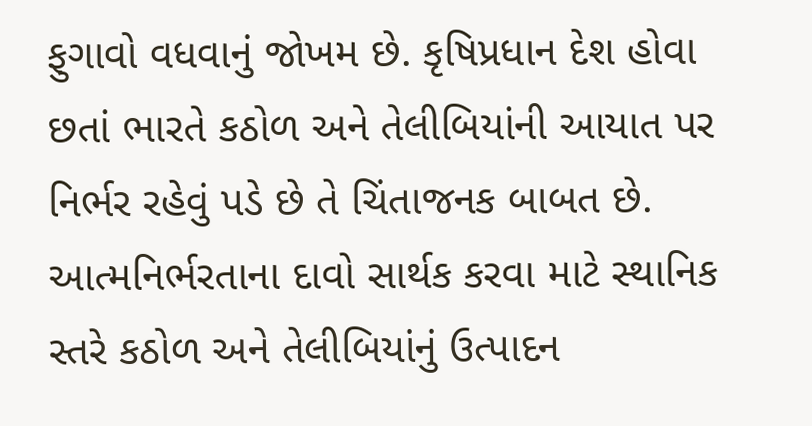ફુગાવો વધવાનું જોખમ છે. કૃષિપ્રધાન દેશ હોવા છતાં ભારતે કઠોળ અને તેલીબિયાંની આયાત પર નિર્ભર રહેવું પડે છે તે ચિંતાજનક બાબત છે. આત્મનિર્ભરતાના દાવો સાર્થક કરવા માટે સ્થાનિક સ્તરે કઠોળ અને તેલીબિયાંનું ઉત્પાદન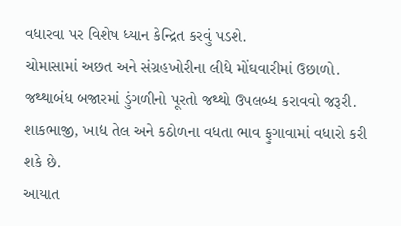વધારવા પર વિશેષ ધ્યાન કેન્દ્રિત કરવું પડશે.
ચોમાસામાં અછત અને સંગ્રહખોરીના લીધે મોંઘવારીમાં ઉછાળો.
જથ્થાબંધ બજારમાં ડુંગળીનો પૂરતો જથ્થો ઉપલબ્ધ કરાવવો જરૂરી.
શાકભાજી, ખાદ્ય તેલ અને કઠોળના વધતા ભાવ ફુગાવામાં વધારો કરી શકે છે.
આયાત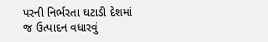પરની નિર્ભરતા ઘટાડી દેશમાં જ ઉત્પાદન વધારવું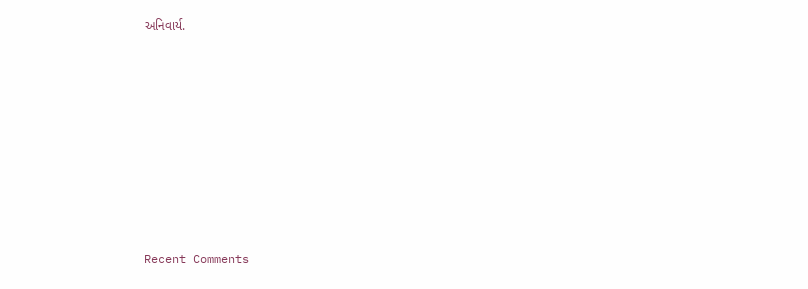અનિવાર્ય.










Recent Comments